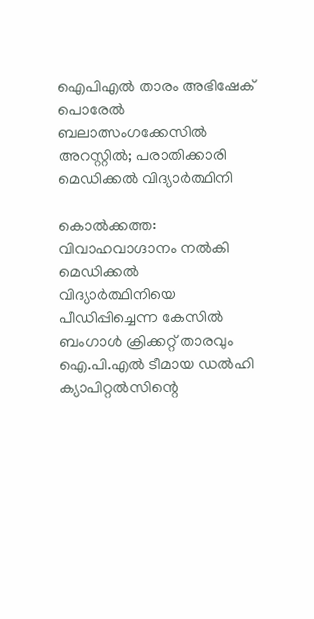ഐപിഎൽ താരം അഭിഷേക് പൊരേൽ ബലാത്സംഗക്കേസിൽ അറസ്റ്റിൽ; പരാതിക്കാരി മെഡിക്കൽ വിദ്യാർത്ഥിനി

കൊൽക്കത്ത: വിവാഹവാഗ്ദാനം നൽകി മെഡിക്കൽ വിദ്യാർത്ഥിനിയെ പീഡിപ്പിച്ചെന്ന കേസിൽ ബംഗാൾ ക്രിക്കറ്റ് താരവും ഐ.പി.എൽ ടീമായ ഡൽഹി ക്യാപിറ്റൽസിന്റെ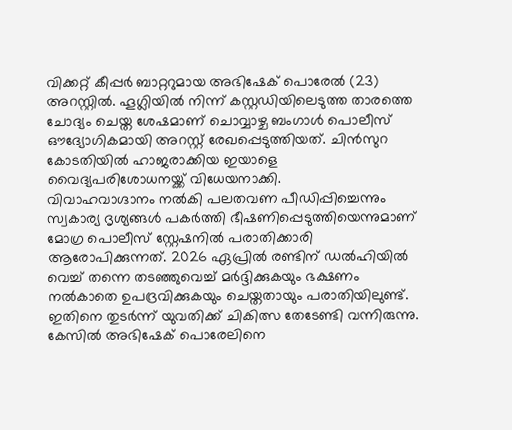വിക്കറ്റ് കീപ്പർ ബാറ്ററുമായ അഭിഷേക് പൊരേൽ (23) അറസ്റ്റിൽ. ഹൂഗ്ലിയിൽ നിന്ന് കസ്റ്റഡിയിലെടുത്ത താരത്തെ ചോദ്യം ചെയ്ത ശേഷമാണ് ചൊവ്വാഴ്ച ബംഗാൾ പൊലീസ് ഔദ്യോഗികമായി അറസ്റ്റ് രേഖപ്പെടുത്തിയത്. ചിൻസുറ കോടതിയിൽ ഹാജരാക്കിയ ഇയാളെ വൈദ്യപരിശോധനയ്ക്ക് വിധേയനാക്കി.
വിവാഹവാഗ്ദാനം നൽകി പലതവണ പീഡിപ്പിച്ചെന്നും സ്വകാര്യ ദൃശ്യങ്ങൾ പകർത്തി ഭീഷണിപ്പെടുത്തിയെന്നുമാണ് മോഗ്ര പൊലീസ് സ്റ്റേഷനിൽ പരാതിക്കാരി ആരോപിക്കുന്നത്. 2026 ഏപ്രിൽ രണ്ടിന് ഡൽഹിയിൽ വെച്ച് തന്നെ തടഞ്ഞുവെച്ച് മർദ്ദിക്കുകയും ഭക്ഷണം നൽകാതെ ഉപദ്രവിക്കുകയും ചെയ്തതായും പരാതിയിലുണ്ട്. ഇതിനെ തുടർന്ന് യുവതിക്ക് ചികിത്സ തേടേണ്ടി വന്നിരുന്നു.
കേസിൽ അഭിഷേക് പൊരേലിനെ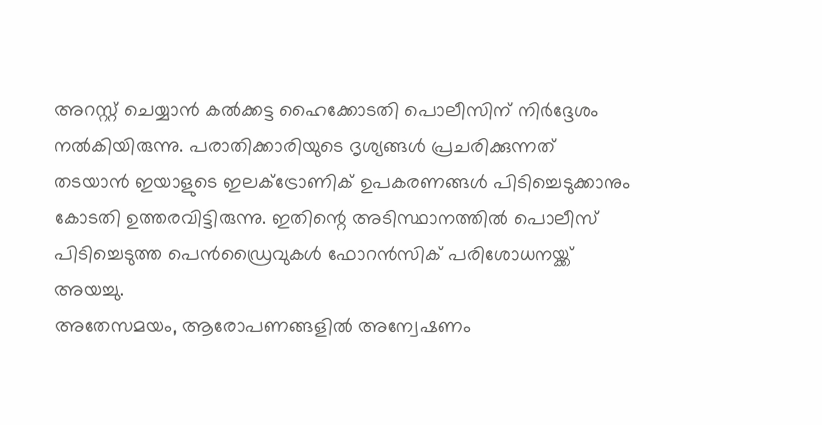അറസ്റ്റ് ചെയ്യാൻ കൽക്കട്ട ഹൈക്കോടതി പൊലീസിന് നിർദ്ദേശം നൽകിയിരുന്നു. പരാതിക്കാരിയുടെ ദൃശ്യങ്ങൾ പ്രചരിക്കുന്നത് തടയാൻ ഇയാളുടെ ഇലക്ട്രോണിക് ഉപകരണങ്ങൾ പിടിച്ചെടുക്കാനും കോടതി ഉത്തരവിട്ടിരുന്നു. ഇതിന്റെ അടിസ്ഥാനത്തിൽ പൊലീസ് പിടിച്ചെടുത്ത പെൻഡ്രൈവുകൾ ഫോറൻസിക് പരിശോധനയ്ക്ക് അയച്ചു.
അതേസമയം, ആരോപണങ്ങളിൽ അന്വേഷണം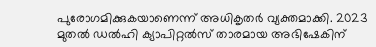പുരോഗമിക്കുകയാണെന്ന് അധികൃതർ വ്യക്തമാക്കി. 2023 മുതൽ ഡൽഹി ക്യാപിറ്റൽസ് താരമായ അഭിഷേകിന്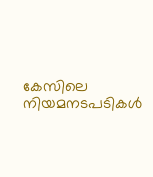കേസിലെ നിയമനടപടികൾ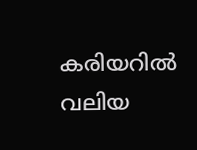കരിയറിൽ വലിയ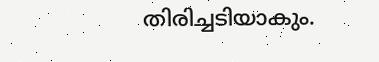തിരിച്ചടിയാകും.